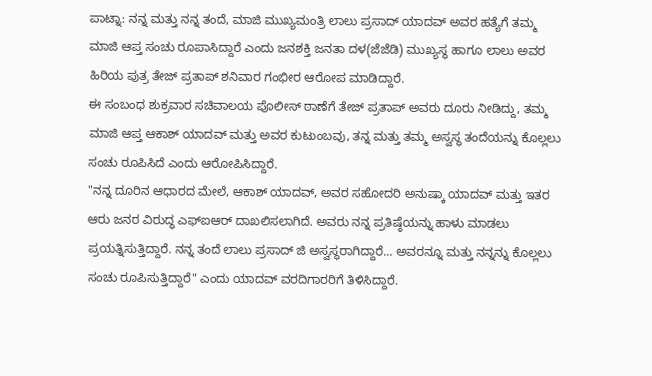ಪಾಟ್ನಾ: ನನ್ನ ಮತ್ತು ನನ್ನ ತಂದೆ, ಮಾಜಿ ಮುಖ್ಯಮಂತ್ರಿ ಲಾಲು ಪ್ರಸಾದ್ ಯಾದವ್ ಅವರ ಹತ್ಯೆಗೆ ತಮ್ಮ ಮಾಜಿ ಆಪ್ತ ಸಂಚು ರೂಪಾಸಿದ್ದಾರೆ ಎಂದು ಜನಶಕ್ತಿ ಜನತಾ ದಳ(ಜೆಜೆಡಿ) ಮುಖ್ಯಸ್ಥ ಹಾಗೂ ಲಾಲು ಅವರ ಹಿರಿಯ ಪುತ್ರ ತೇಜ್ ಪ್ರತಾಪ್ ಶನಿವಾರ ಗಂಭೀರ ಆರೋಪ ಮಾಡಿದ್ದಾರೆ.
ಈ ಸಂಬಂಧ ಶುಕ್ರವಾರ ಸಚಿವಾಲಯ ಪೊಲೀಸ್ ಠಾಣೆಗೆ ತೇಜ್ ಪ್ರತಾಪ್ ಅವರು ದೂರು ನೀಡಿದ್ದು, ತಮ್ಮ ಮಾಜಿ ಆಪ್ತ ಆಕಾಶ್ ಯಾದವ್ ಮತ್ತು ಅವರ ಕುಟುಂಬವು, ತನ್ನ ಮತ್ತು ತಮ್ಮ ಅಸ್ವಸ್ಥ ತಂದೆಯನ್ನು ಕೊಲ್ಲಲು ಸಂಚು ರೂಪಿಸಿದೆ ಎಂದು ಆರೋಪಿಸಿದ್ದಾರೆ.
"ನನ್ನ ದೂರಿನ ಆಧಾರದ ಮೇಲೆ, ಆಕಾಶ್ ಯಾದವ್, ಅವರ ಸಹೋದರಿ ಅನುಷ್ಕಾ ಯಾದವ್ ಮತ್ತು ಇತರ ಆರು ಜನರ ವಿರುದ್ಧ ಎಫ್ಐಆರ್ ದಾಖಲಿಸಲಾಗಿದೆ. ಅವರು ನನ್ನ ಪ್ರತಿಷ್ಠೆಯನ್ನು ಹಾಳು ಮಾಡಲು ಪ್ರಯತ್ನಿಸುತ್ತಿದ್ದಾರೆ. ನನ್ನ ತಂದೆ ಲಾಲು ಪ್ರಸಾದ್ ಜಿ ಅಸ್ವಸ್ಥರಾಗಿದ್ದಾರೆ... ಅವರನ್ನೂ ಮತ್ತು ನನ್ನನ್ನು ಕೊಲ್ಲಲು ಸಂಚು ರೂಪಿಸುತ್ತಿದ್ದಾರೆ" ಎಂದು ಯಾದವ್ ವರದಿಗಾರರಿಗೆ ತಿಳಿಸಿದ್ದಾರೆ.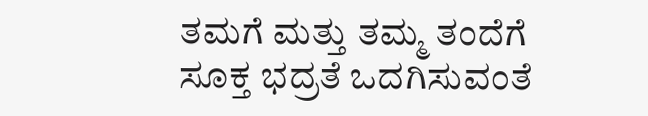ತಮಗೆ ಮತ್ತು ತಮ್ಮ ತಂದೆಗೆ ಸೂಕ್ತ ಭದ್ರತೆ ಒದಗಿಸುವಂತೆ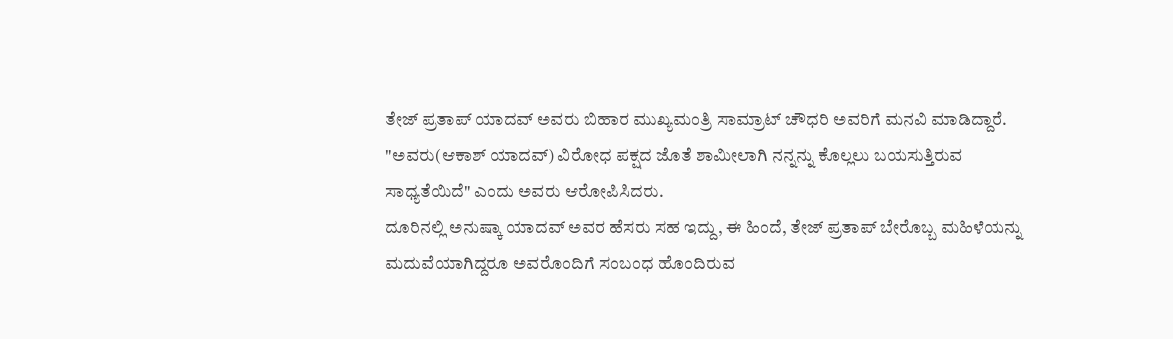ತೇಜ್ ಪ್ರತಾಪ್ ಯಾದವ್ ಅವರು ಬಿಹಾರ ಮುಖ್ಯಮಂತ್ರಿ ಸಾಮ್ರಾಟ್ ಚೌಧರಿ ಅವರಿಗೆ ಮನವಿ ಮಾಡಿದ್ದಾರೆ.
"ಅವರು(ಆಕಾಶ್ ಯಾದವ್) ವಿರೋಧ ಪಕ್ಷದ ಜೊತೆ ಶಾಮೀಲಾಗಿ ನನ್ನನ್ನು ಕೊಲ್ಲಲು ಬಯಸುತ್ತಿರುವ ಸಾಧ್ಯತೆಯಿದೆ" ಎಂದು ಅವರು ಆರೋಪಿಸಿದರು.
ದೂರಿನಲ್ಲಿ ಅನುಷ್ಕಾ ಯಾದವ್ ಅವರ ಹೆಸರು ಸಹ ಇದ್ದು, ಈ ಹಿಂದೆ, ತೇಜ್ ಪ್ರತಾಪ್ ಬೇರೊಬ್ಬ ಮಹಿಳೆಯನ್ನು ಮದುವೆಯಾಗಿದ್ದರೂ ಅವರೊಂದಿಗೆ ಸಂಬಂಧ ಹೊಂದಿರುವ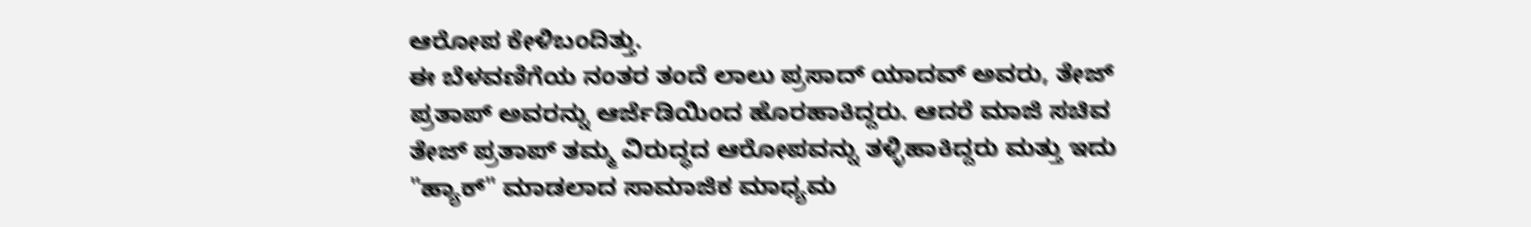ಆರೋಪ ಕೇಳಿಬಂದಿತ್ತು.
ಈ ಬೆಳವಣಿಗೆಯ ನಂತರ ತಂದೆ ಲಾಲು ಪ್ರಸಾದ್ ಯಾದವ್ ಅವರು, ತೇಜ್ ಪ್ರತಾಪ್ ಅವರನ್ನು ಆರ್ಜೆಡಿಯಿಂದ ಹೊರಹಾಕಿದ್ದರು. ಆದರೆ ಮಾಜಿ ಸಚಿವ ತೇಜ್ ಪ್ರತಾಪ್ ತಮ್ಮ ವಿರುದ್ಧದ ಆರೋಪವನ್ನು ತಳ್ಳಿಹಾಕಿದ್ದರು ಮತ್ತು ಇದು "ಹ್ಯಾಕ್" ಮಾಡಲಾದ ಸಾಮಾಜಿಕ ಮಾಧ್ಯಮ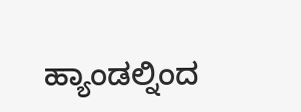ಹ್ಯಾಂಡಲ್ನಿಂದ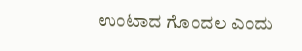ಉಂಟಾದ ಗೊಂದಲ ಎಂದು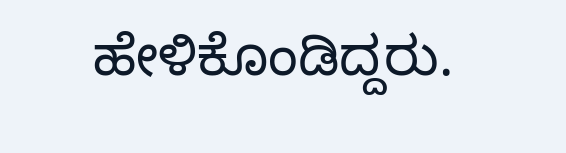ಹೇಳಿಕೊಂಡಿದ್ದರು.